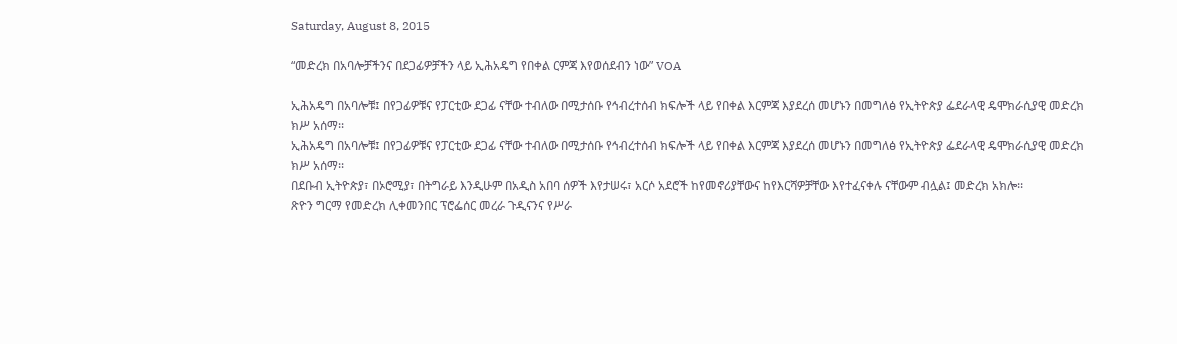Saturday, August 8, 2015

“መድረክ በአባሎቻችንና በደጋፊዎቻችን ላይ ኢሕአዴግ የበቀል ርምጃ እየወሰደብን ነው” VOA

ኢሕአዴግ በአባሎቹ፤ በየጋፊዎቹና የፓርቲው ደጋፊ ናቸው ተብለው በሚታሰቡ የኅብረተሰብ ክፍሎች ላይ የበቀል እርምጃ እያደረሰ መሆኑን በመግለፅ የኢትዮጵያ ፌደራላዊ ዴሞክራሲያዊ መድረክ ክሥ አሰማ፡፡
ኢሕአዴግ በአባሎቹ፤ በየጋፊዎቹና የፓርቲው ደጋፊ ናቸው ተብለው በሚታሰቡ የኅብረተሰብ ክፍሎች ላይ የበቀል እርምጃ እያደረሰ መሆኑን በመግለፅ የኢትዮጵያ ፌደራላዊ ዴሞክራሲያዊ መድረክ ክሥ አሰማ፡፡
በደቡብ ኢትዮጵያ፣ በኦሮሚያ፣ በትግራይ እንዲሁም በአዲስ አበባ ሰዎች እየታሠሩ፣ አርሶ አደሮች ከየመኖሪያቸውና ከየእርሻዎቻቸው እየተፈናቀሉ ናቸውም ብሏል፤ መድረክ አክሎ፡፡
ጽዮን ግርማ የመድረክ ሊቀመንበር ፕሮፌሰር መረራ ጉዲናንና የሥራ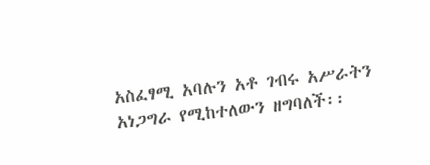አስፈፃሚ አባሉን አቶ ገብሩ አሥራትን አነጋግራ የሚከተለውን ዘግባለች፡፡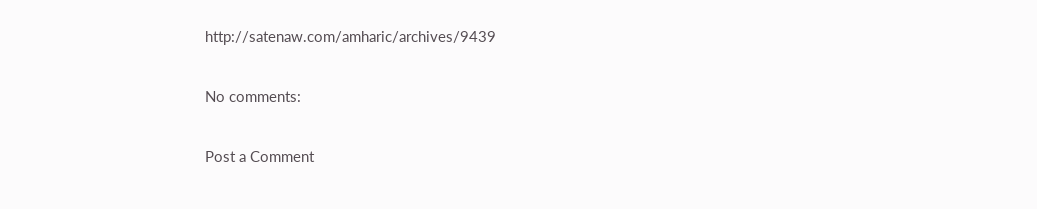http://satenaw.com/amharic/archives/9439

No comments:

Post a Comment